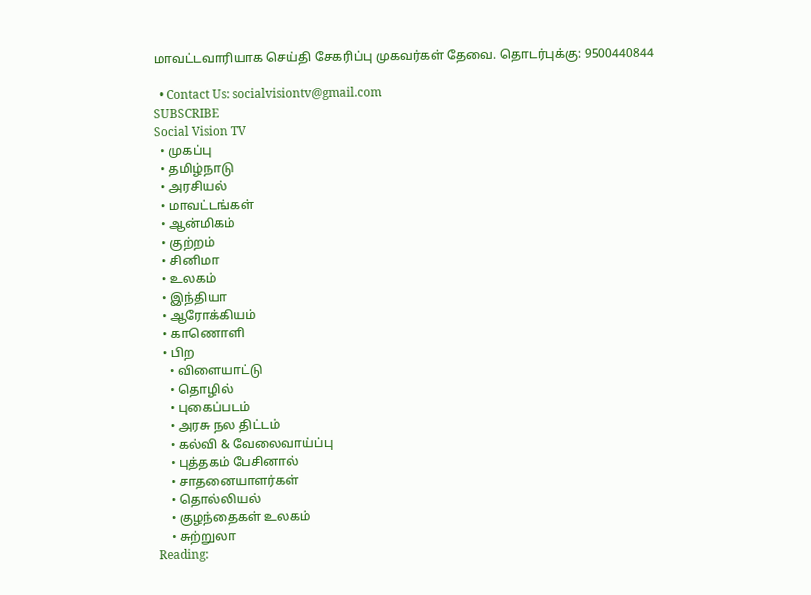மாவட்டவாரியாக செய்தி சேகரிப்பு முகவர்கள் தேவை. தொடர்புக்கு: 9500440844

  • Contact Us: socialvisiontv@gmail.com
SUBSCRIBE
Social Vision TV
  • முகப்பு
  • தமிழ்நாடு
  • அரசியல்
  • மாவட்டங்கள்
  • ஆன்மிகம்
  • குற்றம்
  • சினிமா
  • உலகம்
  • இந்தியா
  • ஆரோக்கியம்
  • காணொளி
  • பிற
    • விளையாட்டு
    • தொழில்
    • புகைப்படம்
    • அரசு நல திட்டம்
    • கல்வி & வேலைவாய்ப்பு
    • புத்தகம் பேசினால்
    • சாதனையாளர்கள்
    • தொல்லியல்
    • குழந்தைகள் உலகம்
    • சுற்றுலா
Reading: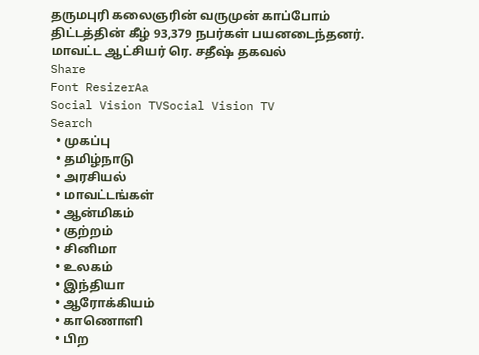தருமபுரி கலைஞரின் வருமுன் காப்போம் திட்டத்தின் கீழ் 93,379 நபர்கள் பயனடைந்தனர். மாவட்ட ஆட்சியர் ரெ. சதீஷ் தகவல்
Share
Font ResizerAa
Social Vision TVSocial Vision TV
Search
  • முகப்பு
  • தமிழ்நாடு
  • அரசியல்
  • மாவட்டங்கள்
  • ஆன்மிகம்
  • குற்றம்
  • சினிமா
  • உலகம்
  • இந்தியா
  • ஆரோக்கியம்
  • காணொளி
  • பிற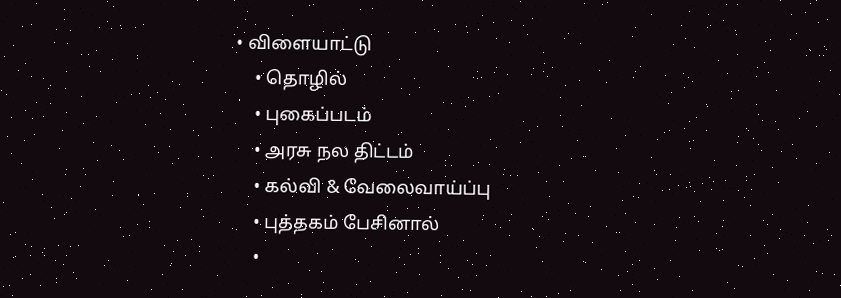• விளையாட்டு
    • தொழில்
    • புகைப்படம்
    • அரசு நல திட்டம்
    • கல்வி & வேலைவாய்ப்பு
    • புத்தகம் பேசினால்
    •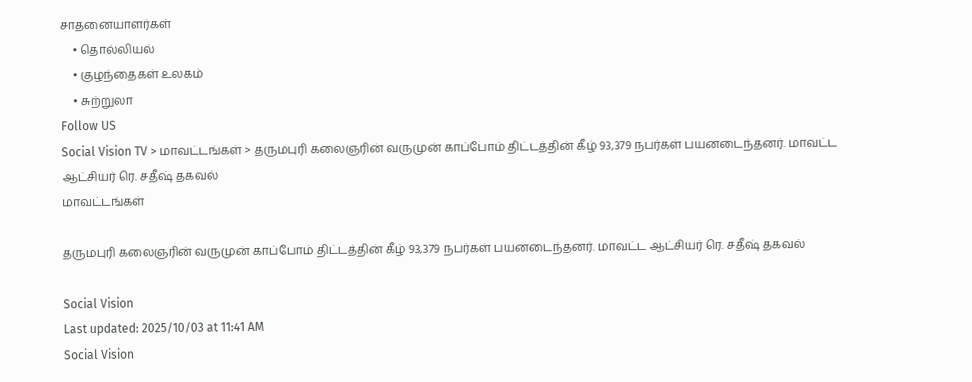சாதனையாளர்கள்
    • தொல்லியல்
    • குழந்தைகள் உலகம்
    • சுற்றுலா
Follow US
Social Vision TV > மாவட்டங்கள் > தருமபுரி கலைஞரின் வருமுன் காப்போம் திட்டத்தின் கீழ் 93,379 நபர்கள் பயனடைந்தனர். மாவட்ட ஆட்சியர் ரெ. சதீஷ் தகவல்
மாவட்டங்கள்

தருமபுரி கலைஞரின் வருமுன் காப்போம் திட்டத்தின் கீழ் 93,379 நபர்கள் பயனடைந்தனர். மாவட்ட ஆட்சியர் ரெ. சதீஷ் தகவல்

Social Vision
Last updated: 2025/10/03 at 11:41 AM
Social Vision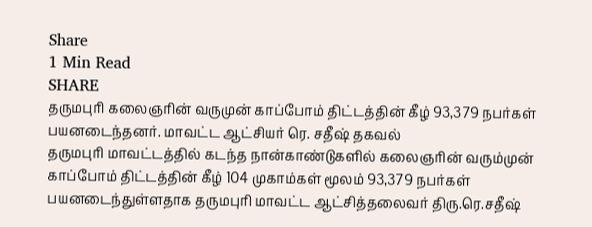Share
1 Min Read
SHARE
தருமபுரி கலைஞரின் வருமுன் காப்போம் திட்டத்தின் கீழ் 93,379 நபர்கள் பயனடைந்தனர். மாவட்ட ஆட்சியர் ரெ. சதீஷ் தகவல்
தருமபுரி மாவட்டத்தில் கடந்த நான்காண்டுகளில் கலைஞரின் வரும்முன் காப்போம் திட்டத்தின் கீழ் 104 முகாம்கள் மூலம் 93,379 நபர்கள் பயனடைந்துள்ளதாக தருமபுரி மாவட்ட ஆட்சித்தலைவர் திரு.ரெ.சதீஷ்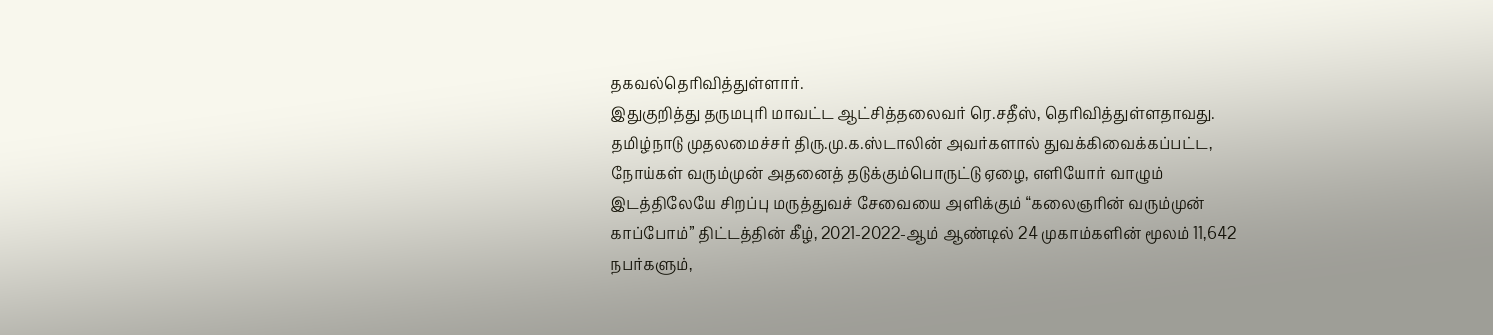தகவல்தெரிவித்துள்ளார்.
இதுகுறித்து தருமபுரி மாவட்ட ஆட்சித்தலைவர் ரெ.சதீஸ், தெரிவித்துள்ளதாவது.
தமிழ்நாடு முதலமைச்சர் திரு.மு.க.ஸ்டாலின் அவர்களால் துவக்கிவைக்கப்பட்ட, நோய்கள் வரும்முன் அதனைத் தடுக்கும்பொருட்டு ஏழை, எளியோர் வாழும் இடத்திலேயே சிறப்பு மருத்துவச் சேவையை அளிக்கும் “கலைஞரின் வரும்முன் காப்போம்” திட்டத்தின் கீழ், 2021-2022-ஆம் ஆண்டில் 24 முகாம்களின் மூலம் 11,642 நபர்களும்,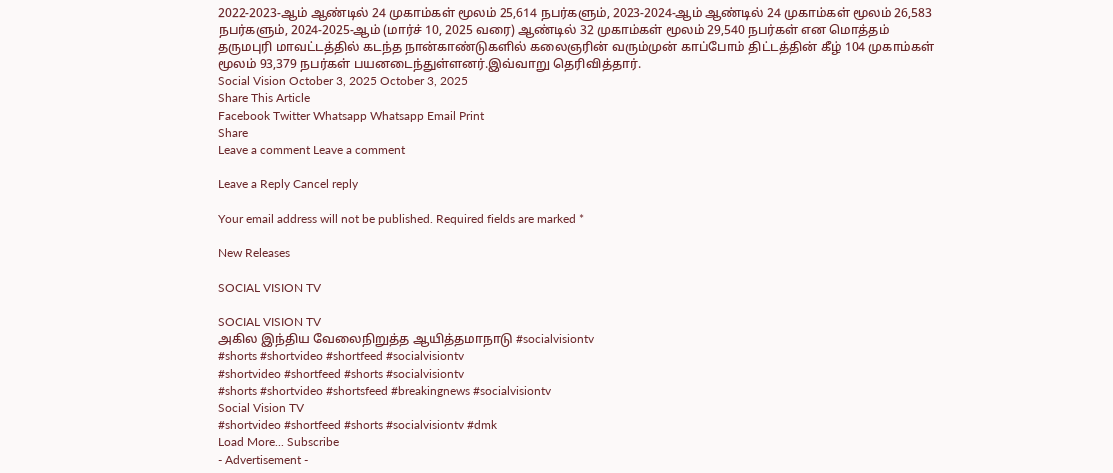2022-2023-ஆம் ஆண்டில் 24 முகாம்கள் மூலம் 25,614 நபர்களும், 2023-2024-ஆம் ஆண்டில் 24 முகாம்கள் மூலம் 26,583 நபர்களும், 2024-2025-ஆம் (மார்ச் 10, 2025 வரை) ஆண்டில் 32 முகாம்கள் மூலம் 29,540 நபர்கள் என மொத்தம் தருமபுரி மாவட்டத்தில் கடந்த நான்காண்டுகளில் கலைஞரின் வரும்முன் காப்போம் திட்டத்தின் கீழ் 104 முகாம்கள் மூலம் 93,379 நபர்கள் பயனடைந்துள்ளனர்.இவ்வாறு தெரிவித்தார்.
Social Vision October 3, 2025 October 3, 2025
Share This Article
Facebook Twitter Whatsapp Whatsapp Email Print
Share
Leave a comment Leave a comment

Leave a Reply Cancel reply

Your email address will not be published. Required fields are marked *

New Releases

SOCIAL VISION TV

SOCIAL VISION TV
அகில இந்திய வேலைநிறுத்த ஆயித்தமாநாடு #socialvisiontv
#shorts #shortvideo #shortfeed #socialvisiontv
#shortvideo #shortfeed #shorts #socialvisiontv
#shorts #shortvideo #shortsfeed #breakingnews #socialvisiontv
Social Vision TV
#shortvideo #shortfeed #shorts #socialvisiontv #dmk
Load More... Subscribe
- Advertisement -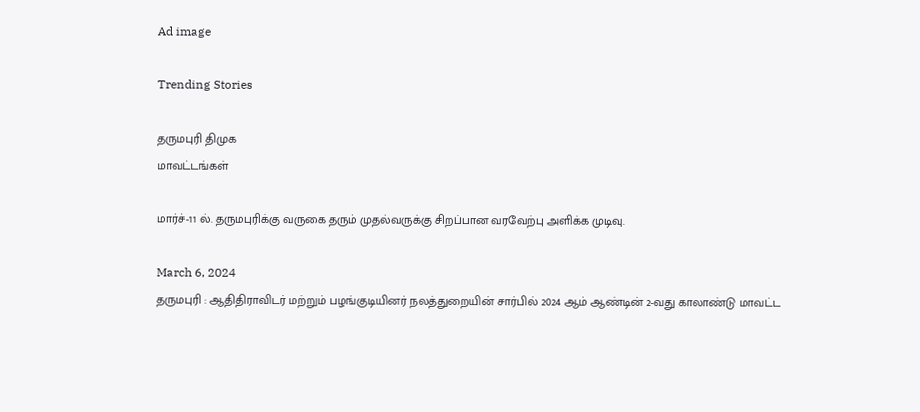Ad image

Trending Stories

தருமபுரி திமுக
மாவட்டங்கள்

மார்ச்-11 ல். தருமபுரிக்கு வருகை தரும் முதல்வருக்கு சிறப்பான வரவேற்பு அளிக்க முடிவு.

March 6, 2024
தருமபுரி : ஆதிதிராவிடர் மற்றும் பழங்குடியினர் நலத்துறையின் சார்பில் 2024 ஆம் ஆண்டின் 2-வது காலாண்டு மாவட்ட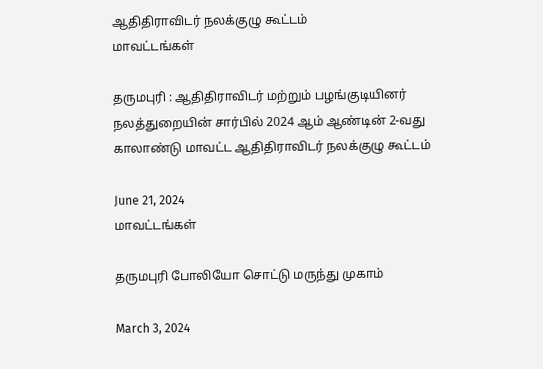ஆதிதிராவிடர் நலக்குழு கூட்டம்
மாவட்டங்கள்

தருமபுரி : ஆதிதிராவிடர் மற்றும் பழங்குடியினர் நலத்துறையின் சார்பில் 2024 ஆம் ஆண்டின் 2-வது காலாண்டு மாவட்ட ஆதிதிராவிடர் நலக்குழு கூட்டம்

June 21, 2024
மாவட்டங்கள்

தருமபுரி போலியோ சொட்டு மருந்து முகாம்

March 3, 2024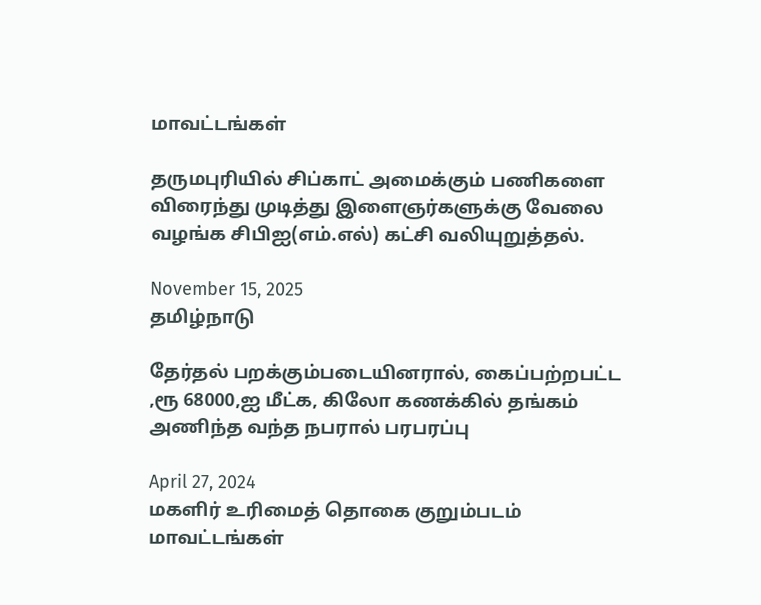மாவட்டங்கள்

தருமபுரியில் சிப்காட் அமைக்கும் பணிகளை விரைந்து முடித்து இளைஞர்களுக்கு வேலை வழங்க சிபிஐ(எம்.எல்) கட்சி வலியுறுத்தல்.

November 15, 2025
தமிழ்நாடு

தேர்தல் பறக்கும்படையினரால், கைப்பற்றபட்ட ,ரூ 68000,ஐ மீட்க, கிலோ கணக்கில் தங்கம் அணிந்த வந்த நபரால் பரபரப்பு

April 27, 2024
மகளிர் உரிமைத் தொகை குறும்படம்
மாவட்டங்கள்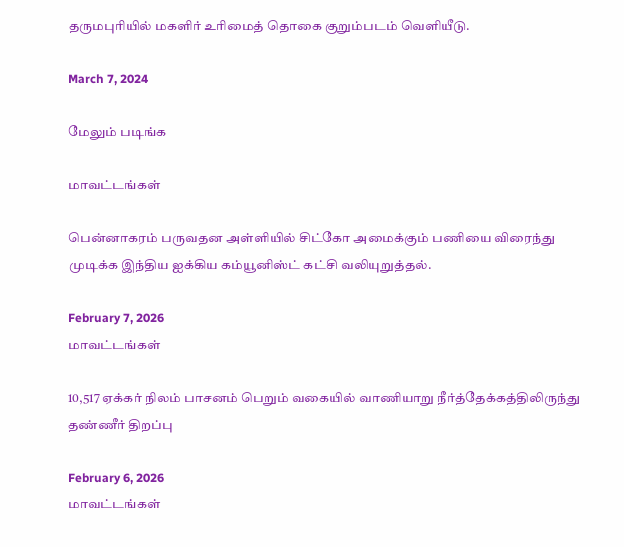தருமபுரியில் மகளிர் உரிமைத் தொகை குறும்படம் வெளியீடு.

March 7, 2024

மேலும் படிங்க

மாவட்டங்கள்

பென்னாகரம் பருவதன அள்ளியில் சிட்கோ அமைக்கும் பணியை விரைந்து முடிக்க இந்திய ஐக்கிய கம்யூனிஸ்ட் கட்சி வலியுறுத்தல்.

February 7, 2026
மாவட்டங்கள்

10,517 ஏக்கர் நிலம் பாசனம் பெறும் வகையில் வாணியாறு நீர்த்தேக்கத்திலிருந்து தண்ணீர் திறப்பு

February 6, 2026
மாவட்டங்கள்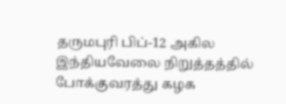தருமபுரி பிப்-12 அகில இந்தியவேலை நிறுத்தத்தில் போக்குவரத்து கழக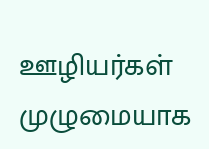ஊழியர்கள் முழுமையாக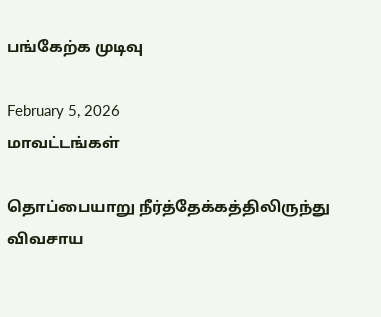பங்கேற்க முடிவு

February 5, 2026
மாவட்டங்கள்

தொப்பையாறு நீர்த்தேக்கத்திலிருந்து விவசாய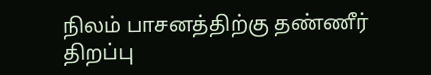நிலம் பாசனத்திற்கு தண்ணீர் திறப்பு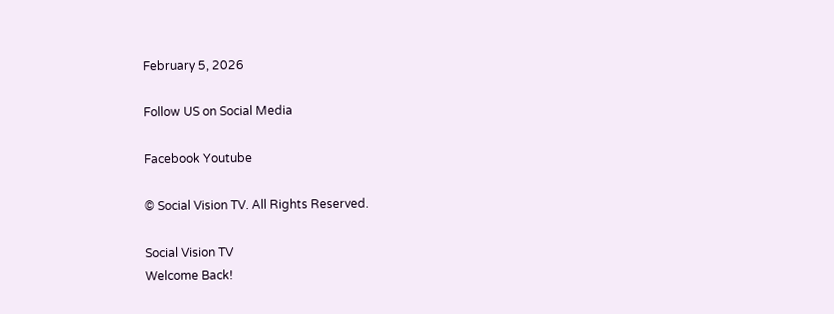February 5, 2026

Follow US on Social Media

Facebook Youtube

© Social Vision TV. All Rights Reserved.

Social Vision TV
Welcome Back!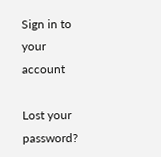Sign in to your account

Lost your password?